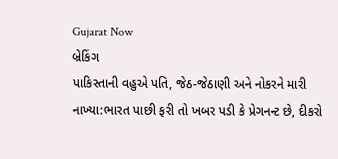Gujarat Now
બ્રેકિંગ
પાકિસ્તાની વહુએ પતિ, જેઠ-જેઠાણી અને નોકરને મારી નાખ્યા:ભારત પાછી ફરી તો ખબર પડી કે પ્રેગનન્ટ છે, દીકરો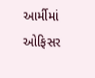આર્મીમાં ઓફિસર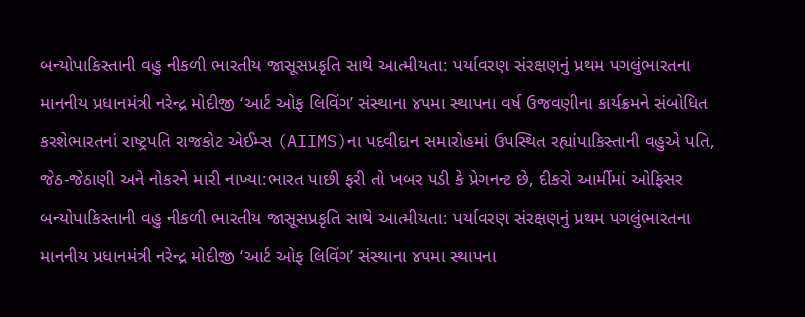બન્યોપાકિસ્તાની વહુ નીકળી ભારતીય જાસૂસપ્રકૃતિ સાથે આત્મીયતા: પર્યાવરણ સંરક્ષણનું પ્રથમ પગલુંભારતના માનનીય પ્રધાનમંત્રી નરેન્દ્ર મોદીજી ‘આર્ટ ઓફ લિવિંગ’ સંસ્થાના ૪૫મા સ્થાપના વર્ષ ઉજવણીના કાર્યક્રમને સંબોધિત કરશેભારતનાં રાષ્ટ્રપતિ રાજકોટ એઈમ્સ (AIIMS)ના પદવીદાન સમારોહમાં ઉપસ્થિત રહ્યાંપાકિસ્તાની વહુએ પતિ, જેઠ-જેઠાણી અને નોકરને મારી નાખ્યા:ભારત પાછી ફરી તો ખબર પડી કે પ્રેગનન્ટ છે, દીકરો આર્મીમાં ઓફિસર બન્યોપાકિસ્તાની વહુ નીકળી ભારતીય જાસૂસપ્રકૃતિ સાથે આત્મીયતા: પર્યાવરણ સંરક્ષણનું પ્રથમ પગલુંભારતના માનનીય પ્રધાનમંત્રી નરેન્દ્ર મોદીજી ‘આર્ટ ઓફ લિવિંગ’ સંસ્થાના ૪૫મા સ્થાપના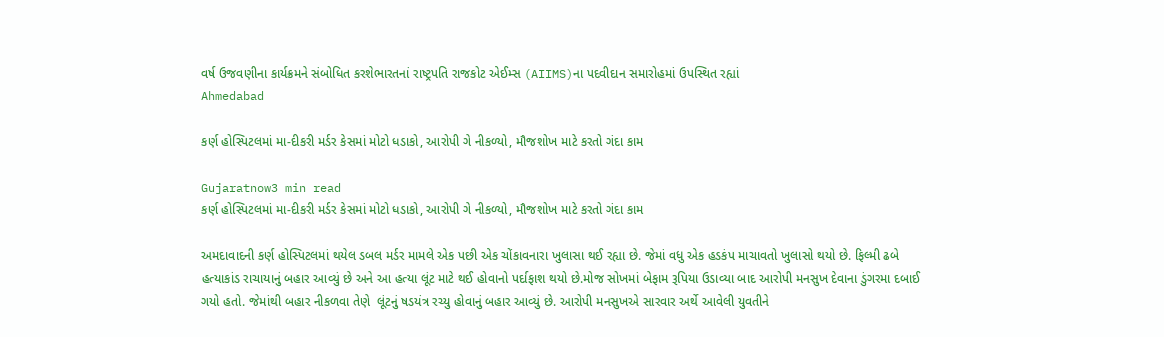વર્ષ ઉજવણીના કાર્યક્રમને સંબોધિત કરશેભારતનાં રાષ્ટ્રપતિ રાજકોટ એઈમ્સ (AIIMS)ના પદવીદાન સમારોહમાં ઉપસ્થિત રહ્યાં
Ahmedabad

કર્ણ હોસ્પિટલમાં મા-દીકરી મર્ડર કેસમાં મોટો ધડાકો, આરોપી ગે નીકળ્યો, મૌજશોખ માટે કરતો ગંદા કામ

Gujaratnow3 min read
કર્ણ હોસ્પિટલમાં મા-દીકરી મર્ડર કેસમાં મોટો ધડાકો, આરોપી ગે નીકળ્યો, મૌજશોખ માટે કરતો ગંદા કામ

અમદાવાદની કર્ણ હોસ્પિટલમાં થયેલ ડબલ મર્ડર મામલે એક પછી એક ચોંકાવનારા ખુલાસા થઈ રહ્યા છે. જેમાં વધુ એક હડકંપ માચાવતો ખુલાસો થયો છે. ફિલ્મી ઢબે હત્યાકાંડ રાચાયાનું બહાર આવ્યું છે અને આ હત્યા લૂંટ માટે થઈ હોવાનો પર્દાફાશ થયો છે.મોજ સોખમાં બેફામ રૂપિયા ઉડાવ્યા બાદ આરોપી મનસુખ દેવાના ડુંગરમા દબાઈ ગયો હતો. જેમાંથી બહાર નીકળવા તેણે  લૂંટનું ષડયંત્ર રચ્યુ હોવાનું બહાર આવ્યું છે. આરોપી મનસુખએ સારવાર અર્થે આવેલી યુવતીને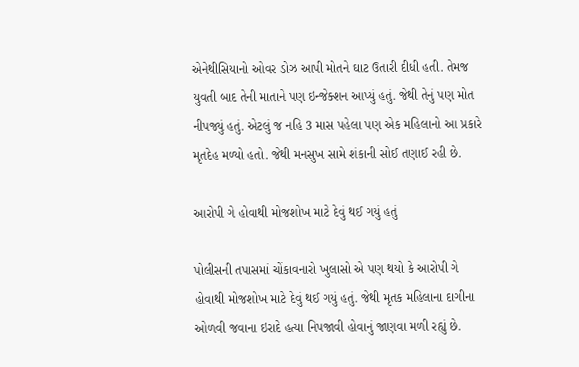એનેથીસિયાનો ઓવર ડોઝ આપી મોતને ઘાટ ઉતારી દીધી હતી. તેમજ યુવતી બાદ તેની માતાને પણ ઇન્જેક્શન આપ્યું હતું. જેથી તેનું પણ મોત નીપજ્યું હતું. એટલું જ નહિ 3 માસ પહેલા પણ એક મહિલાનો આ પ્રકારે મૃતદેહ મળ્યો હતો. જેથી મનસુખ સામે શંકાની સોઈ તણાઈ રહી છે.

આરોપી ગે હોવાથી મોજશોખ માટે દેવું થઈ ગયું હતું

પોલીસની તપાસમાં ચોંકાવનારો ખુલાસો એ પણ થયો કે આરોપી ગે હોવાથી મોજશોખ માટે દેવું થઈ ગયું હતું. જેથી મૃતક મહિલાના દાગીના ઓળવી જવાના ઇરાદે હત્યા નિપજાવી હોવાનું જાણવા મળી રહ્યું છે.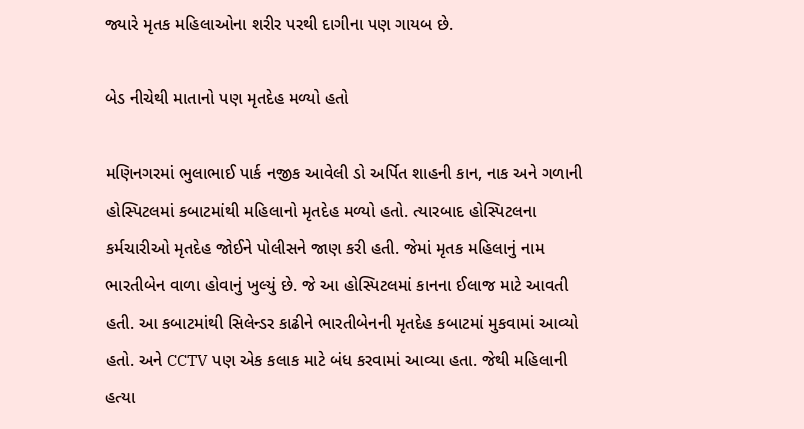જ્યારે મૃતક મહિલાઓના શરીર પરથી દાગીના પણ ગાયબ છે.

બેડ નીચેથી માતાનો પણ મૃતદેહ મળ્યો હતો

મણિનગરમાં ભુલાભાઈ પાર્ક નજીક આવેલી ડો અર્પિત શાહની કાન, નાક અને ગળાની હોસ્પિટલમાં કબાટમાંથી મહિલાનો મૃતદેહ મળ્યો હતો. ત્યારબાદ હોસ્પિટલના કર્મચારીઓ મૃતદેહ જોઈને પોલીસને જાણ કરી હતી. જેમાં મૃતક મહિલાનું નામ ભારતીબેન વાળા હોવાનું ખુલ્યું છે. જે આ હોસ્પિટલમાં કાનના ઈલાજ માટે આવતી હતી. આ કબાટમાંથી સિલેન્ડર કાઢીને ભારતીબેનની મૃતદેહ કબાટમાં મુકવામાં આવ્યો હતો. અને CCTV પણ એક કલાક માટે બંધ કરવામાં આવ્યા હતા. જેથી મહિલાની હત્યા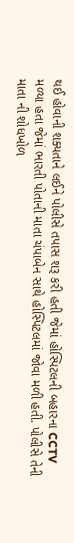થઈ હોવાની શક્યતાને લઈને પોલીસે તપાસ શરૂ કરી હતી જેમાં હોસ્પિટલની બહારના CCTV મળ્યા હતા જેમાં ભારતી પોતાની માતા ચંપાબેન સાથે હોસ્પિટલમાં જોવા મળી હતી. પોલીસે તેની માતા ની શોધખોળ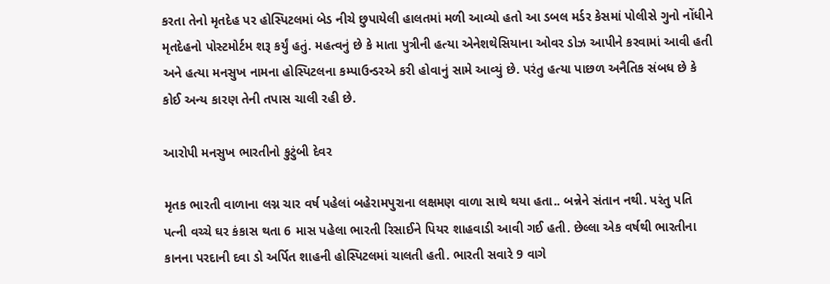કરતા તેનો મૃતદેહ પર હોસ્પિટલમાં બેડ નીચે છુપાયેલી હાલતમાં મળી આવ્યો હતો આ ડબલ મર્ડર કેસમાં પોલીસે ગુનો નોંધીને મૃતદેહનો પોસ્ટમોર્ટમ શરૂ કર્યું હતું. મહત્વનું છે કે માતા પુત્રીની હત્યા એનેશથેસિયાના ઓવર ડોઝ આપીને કરવામાં આવી હતી અને હત્યા મનસુખ નામના હોસ્પિટલના કમ્પાઉન્ડરએ કરી હોવાનું સામે આવ્યું છે. પરંતુ હત્યા પાછળ અનૈતિક સંબધ છે કે કોઈ અન્ય કારણ તેની તપાસ ચાલી રહી છે.

આરોપી મનસુખ ભારતીનો કુટુંબી દેવર

મૃતક ભારતી વાળાના લગ્ન ચાર વર્ષ પહેલાં બહેરામપુરાના લક્ષમણ વાળા સાથે થયા હતા.. બન્નેને સંતાન નથી. પરંતુ પતિ પત્ની વચ્ચે ઘર કંકાસ થતા 6 માસ પહેલા ભારતી રિસાઈને પિયર શાહવાડી આવી ગઈ હતી. છેલ્લા એક વર્ષથી ભારતીના કાનના પરદાની દવા ડો અર્પિત શાહની હોસ્પિટલમાં ચાલતી હતી. ભારતી સવારે 9 વાગે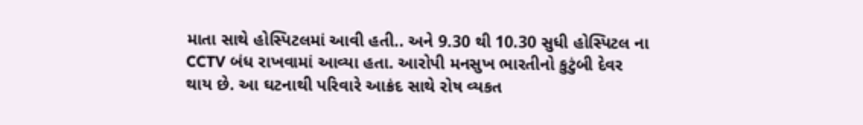માતા સાથે હોસ્પિટલમાં આવી હતી.. અને 9.30 થી 10.30 સુધી હોસ્પિટલ ના CCTV બંધ રાખવામાં આવ્યા હતા. આરોપી મનસુખ ભારતીનો કુટુંબી દેવર થાય છે. આ ઘટનાથી પરિવારે આક્રંદ સાથે રોષ વ્યકત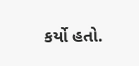કર્યો હતો.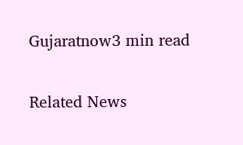Gujaratnow3 min read

Related News